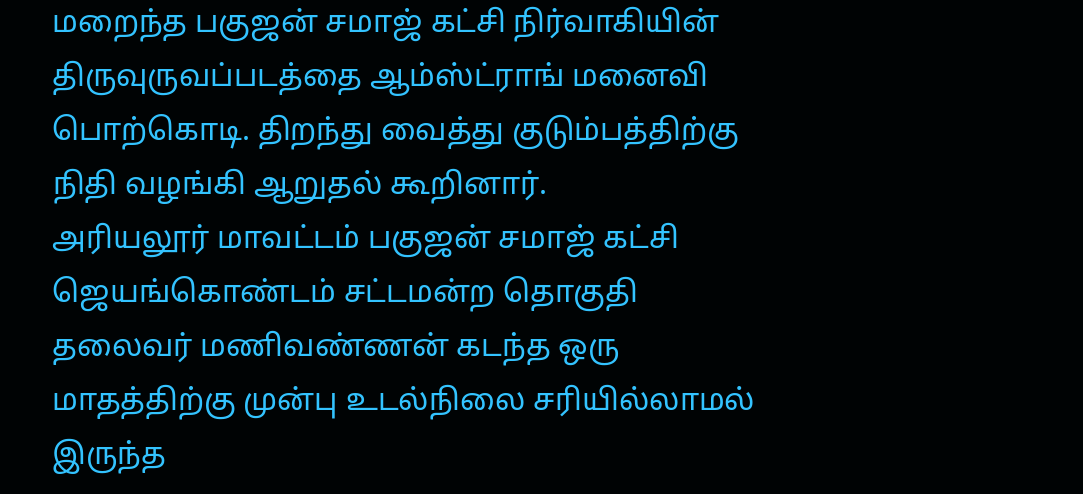மறைந்த பகுஜன் சமாஜ் கட்சி நிர்வாகியின் திருவுருவப்படத்தை ஆம்ஸ்ட்ராங் மனைவி பொற்கொடி. திறந்து வைத்து குடும்பத்திற்கு நிதி வழங்கி ஆறுதல் கூறினார்.
அரியலூர் மாவட்டம் பகுஜன் சமாஜ் கட்சி ஜெயங்கொண்டம் சட்டமன்ற தொகுதி தலைவர் மணிவண்ணன் கடந்த ஒரு மாதத்திற்கு முன்பு உடல்நிலை சரியில்லாமல் இருந்த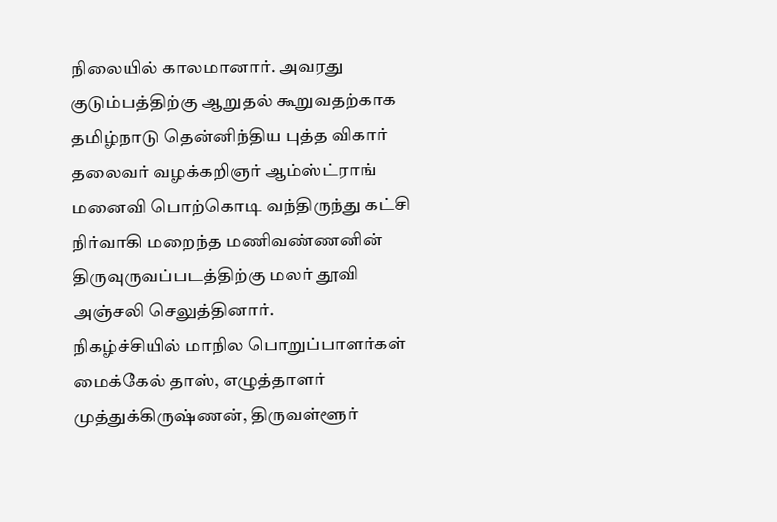நிலையில் காலமானார். அவரது குடும்பத்திற்கு ஆறுதல் கூறுவதற்காக தமிழ்நாடு தென்னிந்திய புத்த விகார் தலைவர் வழக்கறிஞர் ஆம்ஸ்ட்ராங் மனைவி பொற்கொடி வந்திருந்து கட்சி நிர்வாகி மறைந்த மணிவண்ணனின் திருவுருவப்படத்திற்கு மலர் தூவி அஞ்சலி செலுத்தினார்.
நிகழ்ச்சியில் மாநில பொறுப்பாளர்கள் மைக்கேல் தாஸ், எழுத்தாளர் முத்துக்கிருஷ்ணன், திருவள்ளூர்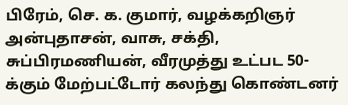பிரேம், செ. க. குமார், வழக்கறிஞர் அன்புதாசன், வாசு, சக்தி, சுப்பிரமணியன், வீரமுத்து உட்பட 50-க்கும் மேற்பட்டோர் கலந்து கொண்டனர்